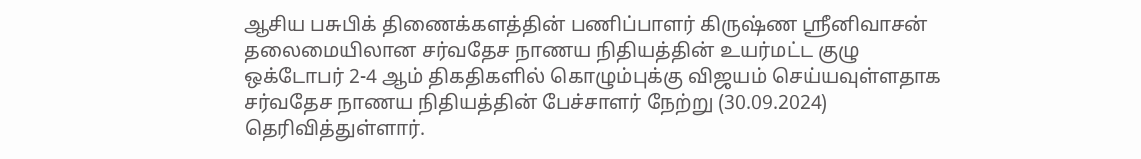ஆசிய பசுபிக் திணைக்களத்தின் பணிப்பாளர் கிருஷ்ண ஸ்ரீனிவாசன் தலைமையிலான சர்வதேச நாணய நிதியத்தின் உயர்மட்ட குழு ஒக்டோபர் 2-4 ஆம் திகதிகளில் கொழும்புக்கு விஜயம் செய்யவுள்ளதாக சர்வதேச நாணய நிதியத்தின் பேச்சாளர் நேற்று (30.09.2024) தெரிவித்துள்ளார்.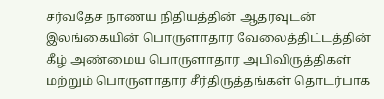சர்வதேச நாணய நிதியத்தின் ஆதரவுடன் இலங்கையின் பொருளாதார வேலைத்திட்டத்தின் கீழ் அண்மைய பொருளாதார அபிவிருத்திகள் மற்றும் பொருளாதார சீர்திருத்தங்கள் தொடர்பாக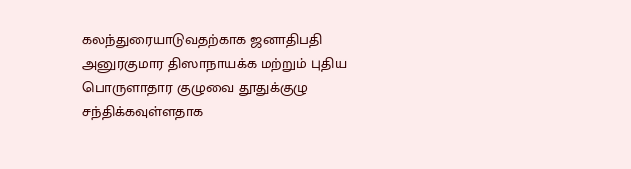கலந்துரையாடுவதற்காக ஜனாதிபதி அனுரகுமார திஸாநாயக்க மற்றும் புதிய பொருளாதார குழுவை தூதுக்குழு சந்திக்கவுள்ளதாக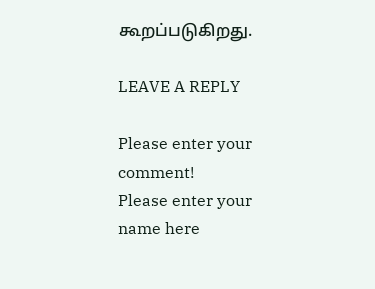கூறப்படுகிறது.

LEAVE A REPLY

Please enter your comment!
Please enter your name here